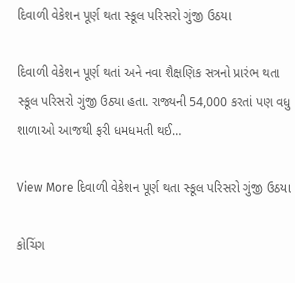દિવાળી વેકેશન પૂર્ણ થતા સ્કૂલ પરિસરો ગુંજી ઉઠયા

દિવાળી વેકેશન પૂર્ણ થતાં અને નવા શૈક્ષણિક સત્રનો પ્રારંભ થતા સ્કૂલ પરિસરો ગુંજી ઉઠ્યા હતા. રાજ્યની 54,000 કરતાં પણ વધુ શાળાઓ આજથી ફરી ધમધમતી થઈ…

View More દિવાળી વેકેશન પૂર્ણ થતા સ્કૂલ પરિસરો ગુંજી ઉઠયા

કોચિંગ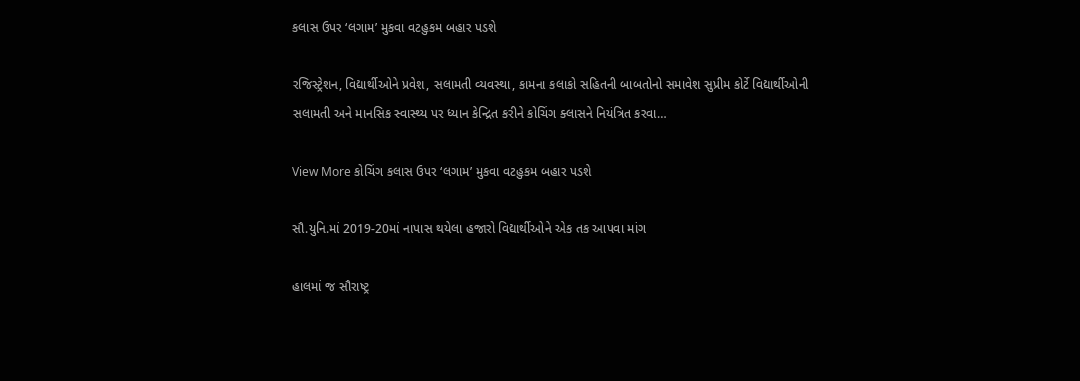કલાસ ઉપર ‘લગામ’ મુકવા વટહુકમ બહાર પડશે

રજિસ્ટ્રેશન, વિદ્યાર્થીઓને પ્રવેશ, સલામતી વ્યવસ્થા, કામના કલાકો સહિતની બાબતોનો સમાવેશ સુપ્રીમ કોર્ટે વિદ્યાર્થીઓની સલામતી અને માનસિક સ્વાસ્થ્ય પર ધ્યાન કેન્દ્રિત કરીને કોચિંગ ક્લાસને નિયંત્રિત કરવા…

View More કોચિંગ કલાસ ઉપર ‘લગામ’ મુકવા વટહુકમ બહાર પડશે

સૌ.યુનિ.માં 2019-20માં નાપાસ થયેલા હજારો વિદ્યાર્થીઓને એક તક આપવા માંગ

હાલમાં જ સૌરાષ્ટ્ર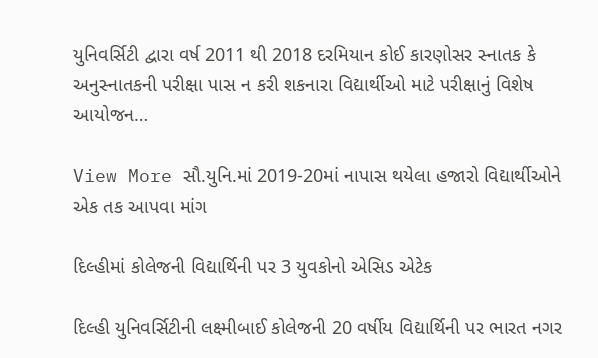યુનિવર્સિટી દ્વારા વર્ષ 2011 થી 2018 દરમિયાન કોઈ કારણોસર સ્નાતક કે અનુસ્નાતકની પરીક્ષા પાસ ન કરી શકનારા વિદ્યાર્થીઓ માટે પરીક્ષાનું વિશેષ આયોજન…

View More સૌ.યુનિ.માં 2019-20માં નાપાસ થયેલા હજારો વિદ્યાર્થીઓને એક તક આપવા માંગ

દિલ્હીમાં કોલેજની વિદ્યાર્થિની પર 3 યુવકોનો એસિડ એટેક

દિલ્હી યુનિવર્સિટીની લક્ષ્મીબાઈ કોલેજની 20 વર્ષીય વિદ્યાર્થિની પર ભારત નગર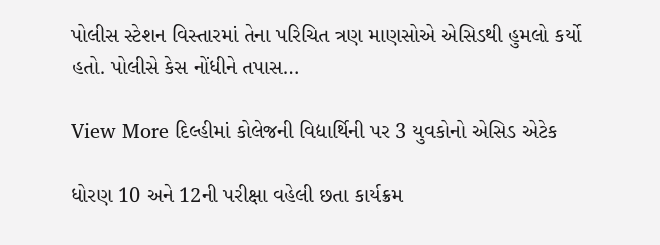પોલીસ સ્ટેશન વિસ્તારમાં તેના પરિચિત ત્રણ માણસોએ એસિડથી હુમલો કર્યો હતો. પોલીસે કેસ નોંધીને તપાસ…

View More દિલ્હીમાં કોલેજની વિદ્યાર્થિની પર 3 યુવકોનો એસિડ એટેક

ધોરણ 10 અને 12ની પરીક્ષા વહેલી છતા કાર્યક્રમ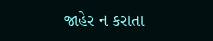જાહેર ન કરાતા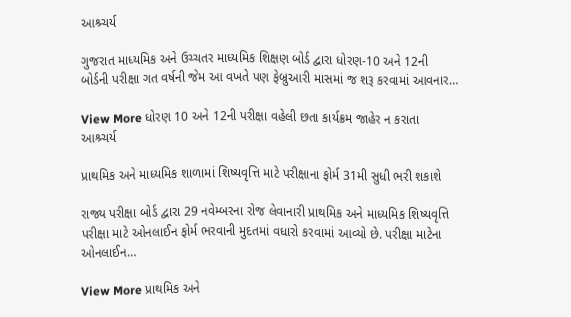આશ્ર્ચર્ય

ગુજરાત માધ્યમિક અને ઉચ્ચતર માધ્યમિક શિક્ષણ બોર્ડ દ્વારા ધોરણ-10 અને 12ની બોર્ડની પરીક્ષા ગત વર્ષની જેમ આ વખતે પણ ફેબ્રુઆરી માસમાં જ શરૂ કરવામાં આવનાર…

View More ધોરણ 10 અને 12ની પરીક્ષા વહેલી છતા કાર્યક્રમ જાહેર ન કરાતા આશ્ર્ચર્ય

પ્રાથમિક અને માધ્યમિક શાળામાં શિષ્યવૃત્તિ માટે પરીક્ષાના ફોર્મ 31મી સુધી ભરી શકાશે

રાજ્ય પરીક્ષા બોર્ડ દ્વારા 29 નવેમ્બરના રોજ લેવાનારી પ્રાથમિક અને માધ્યમિક શિષ્યવૃત્તિ પરીક્ષા માટે ઓનલાઈન ફોર્મ ભરવાની મુદતમાં વધારો કરવામાં આવ્યો છે. પરીક્ષા માટેના ઓનલાઈન…

View More પ્રાથમિક અને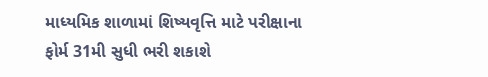માધ્યમિક શાળામાં શિષ્યવૃત્તિ માટે પરીક્ષાના ફોર્મ 31મી સુધી ભરી શકાશે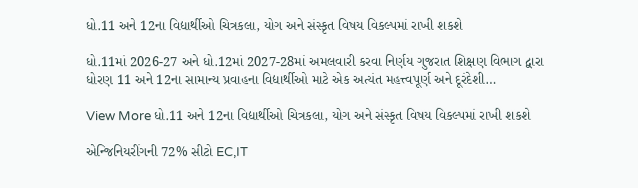ધો.11 અને 12ના વિદ્યાર્થીઓ ચિત્રકલા, યોગ અને સંસ્કૃત વિષય વિકલ્પમાં રાખી શકશે

ધો.11માં 2026-27 અને ધો.12માં 2027-28માં અમલવારી કરવા નિર્ણય ગુજરાત શિક્ષણ વિભાગ દ્વારા ધોરણ 11 અને 12ના સામાન્ય પ્રવાહના વિદ્યાર્થીઓ માટે એક અત્યંત મહત્ત્વપૂર્ણ અને દૂરંદેશી…

View More ધો.11 અને 12ના વિદ્યાર્થીઓ ચિત્રકલા, યોગ અને સંસ્કૃત વિષય વિકલ્પમાં રાખી શકશે

એન્જિનિયરીંગની 72% સીટો EC,IT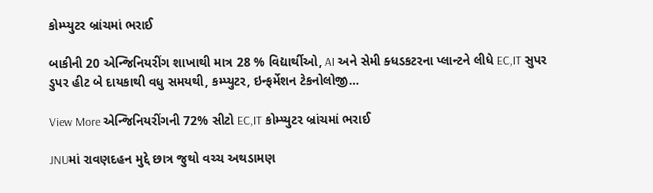કોમ્પ્યુટર બ્રાંચમાં ભરાઈ

બાકીની 20 એન્જિનિયરીંગ શાખાથી માત્ર 28 % વિદ્યાર્થીઓ, AI અને સેમી ક્ધડકટરના પ્લાન્ટને લીધે EC,IT સુપર ડુપર હીટ બે દાયકાથી વધુ સમયથી, કમ્પ્યુટર, ઇન્ફર્મેશન ટેકનોલોજી…

View More એન્જિનિયરીંગની 72% સીટો EC,IT કોમ્પ્યુટર બ્રાંચમાં ભરાઈ

JNUમાં રાવણદહન મુદ્દે છાત્ર જુથો વચ્ચ અથડામણ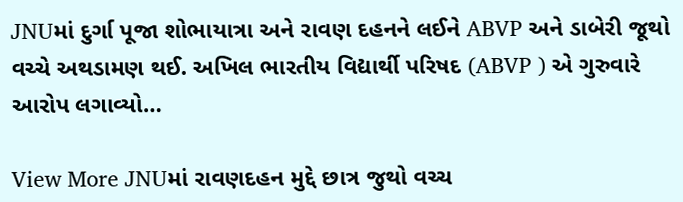JNUમાં દુર્ગા પૂજા શોભાયાત્રા અને રાવણ દહનને લઈને ABVP અને ડાબેરી જૂથો વચ્ચે અથડામણ થઈ. અખિલ ભારતીય વિદ્યાર્થી પરિષદ (ABVP ) એ ગુરુવારે આરોપ લગાવ્યો…

View More JNUમાં રાવણદહન મુદ્દે છાત્ર જુથો વચ્ચ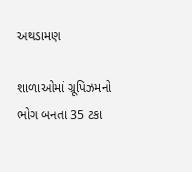અથડામણ

શાળાઓમાં ગ્રૂપિઝમનો ભોગ બનતા 35 ટકા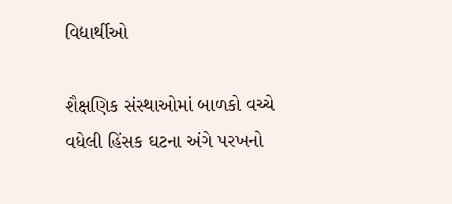વિદ્યાર્થીઓ

શૈક્ષણિક સંસ્થાઓમાં બાળકો વચ્ચે વધેલી હિંસક ઘટના અંગે પરખનો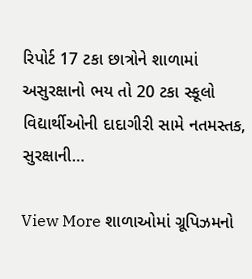રિપોર્ટ 17 ટકા છાત્રોને શાળામાં અસુરક્ષાનો ભય તો 20 ટકા સ્કૂલો વિદ્યાર્થીઓની દાદાગીરી સામે નતમસ્તક, સુરક્ષાની…

View More શાળાઓમાં ગ્રૂપિઝમનો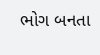ભોગ બનતા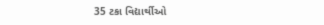35 ટકા વિદ્યાર્થીઓ